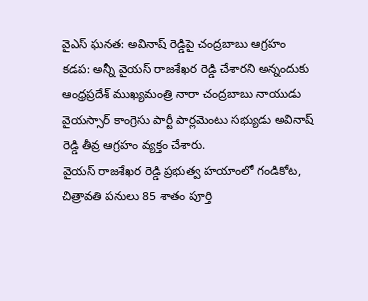వైఎస్ ఘనత: అవినాష్ రెడ్డిపై చంద్రబాబు ఆగ్రహం
కడప: అన్నీ వైయస్ రాజశేఖర రెడ్డి చేశారని అన్నందుకు ఆంధ్రప్రదేశ్ ముఖ్యమంత్రి నారా చంద్రబాబు నాయుడు వైయస్సార్ కాంగ్రెసు పార్టీ పార్లమెంటు సభ్యుడు అవినాష్ రెడ్డి తీవ్ర ఆగ్రహం వ్యక్తం చేశారు.
వైయస్ రాజశేఖర రెడ్డి ప్రభుత్వ హయాంలో గండికోట, చిత్రావతి పనులు 85 శాతం పూర్తి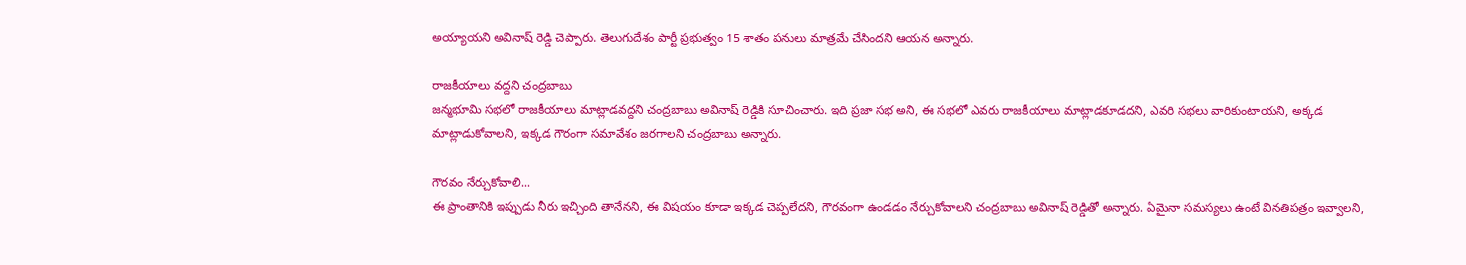అయ్యాయని అవినాష్ రెడ్డి చెప్పారు. తెలుగుదేశం పార్టీ ప్రభుత్వం 15 శాతం పనులు మాత్రమే చేసిందని ఆయన అన్నారు.

రాజకీయాలు వద్దని చంద్రబాబు
జన్మభూమి సభలో రాజకీయాలు మాట్లాడవద్దని చంద్రబాబు అవినాష్ రెడ్డికి సూచించారు. ఇది ప్రజా సభ అని, ఈ సభలో ఎవరు రాజకీయాలు మాట్లాడకూడదని, ఎవరి సభలు వారికుంటాయని, అక్కడ మాట్లాడుకోవాలని, ఇక్కడ గౌరంగా సమావేశం జరగాలని చంద్రబాబు అన్నారు.

గౌరవం నేర్చుకోవాలి...
ఈ ప్రాంతానికి ఇప్పుడు నీరు ఇచ్చింది తానేనని, ఈ విషయం కూడా ఇక్కడ చెప్పలేదని, గౌరవంగా ఉండడం నేర్చుకోవాలని చంద్రబాబు అవినాష్ రెడ్డితో అన్నారు. ఏమైనా సమస్యలు ఉంటే వినతిపత్రం ఇవ్వాలని,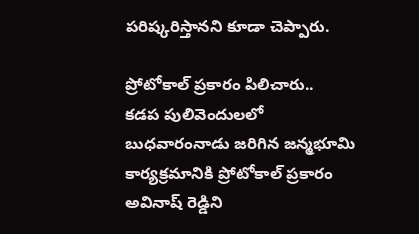పరిష్కరిస్తానని కూడా చెప్పారు.

ప్రోటోకాల్ ప్రకారం పిలిచారు..
కడప పులివెందులలో బుధవారంనాడు జరిగిన జన్మభూమి కార్యక్రమానికి ప్రోటోకాల్ ప్రకారం అవినాష్ రెడ్డిని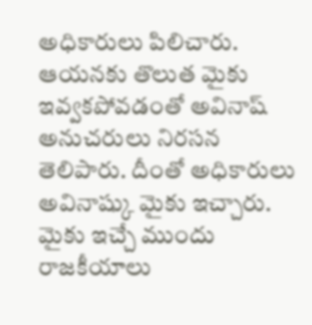అధికారులు పిలిచారు. ఆయనకు తొలుత మైకు ఇవ్వకపోవడంతో అవినాష్ అనుచరులు నిరసన తెలిపారు. దీంతో అధికారులు అవినాష్కు మైకు ఇచ్చారు. మైకు ఇచ్చే ముందు రాజకీయాలు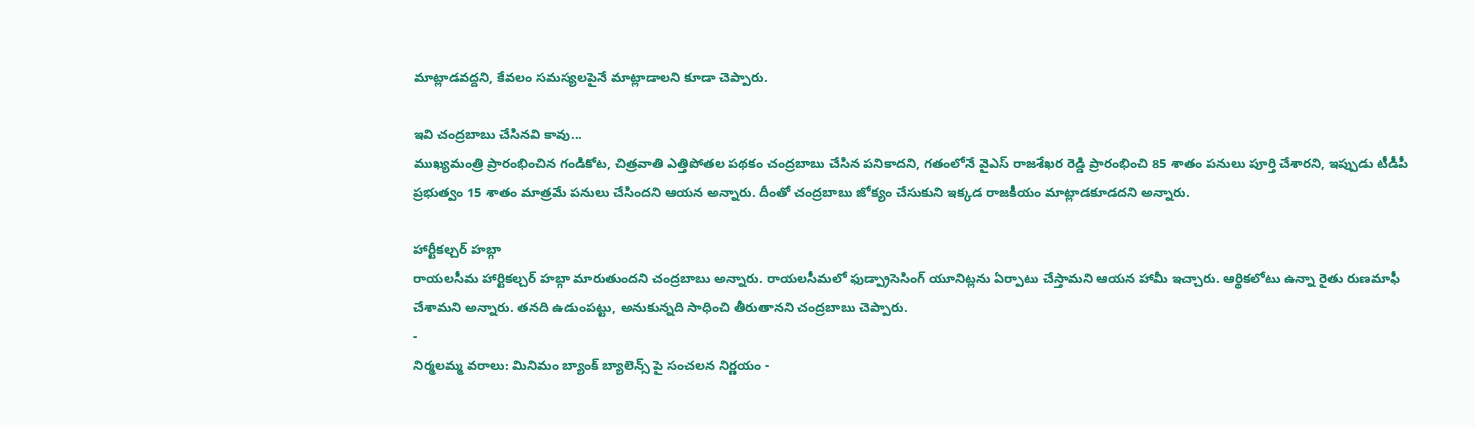మాట్లాడవద్దని, కేవలం సమస్యలపైనే మాట్లాడాలని కూడా చెప్పారు.

ఇవి చంద్రబాబు చేసినవి కావు...
ముఖ్యమంత్రి ప్రారంభించిన గండికోట, చిత్రవాతి ఎత్తిపోతల పథకం చంద్రబాబు చేసిన పనికాదని, గతంలోనే వైఎస్ రాజశేఖర రెడ్డి ప్రారంభించి 85 శాతం పనులు పూర్తి చేశారని, ఇప్పుడు టీడీపీ ప్రభుత్వం 15 శాతం మాత్రమే పనులు చేసిందని ఆయన అన్నారు. దీంతో చంద్రబాబు జోక్యం చేసుకుని ఇక్కడ రాజకీయం మాట్లాడకూడదని అన్నారు.

హార్టీకల్చర్ హబ్గా
రాయలసీమ హార్టికల్చర్ హబ్గా మారుతుందని చంద్రబాబు అన్నారు. రాయలసీమలో ఫుడ్ప్రాసెసింగ్ యూనిట్లను ఏర్పాటు చేస్తామని ఆయన హామీ ఇచ్చారు. ఆర్థికలోటు ఉన్నా రైతు రుణమాఫీ చేశామని అన్నారు. తనది ఉడుంపట్టు, అనుకున్నది సాధించి తీరుతానని చంద్రబాబు చెప్పారు.
-
నిర్మలమ్మ వరాలు: మినిమం బ్యాంక్ బ్యాలెన్స్ పై సంచలన నిర్ణయం -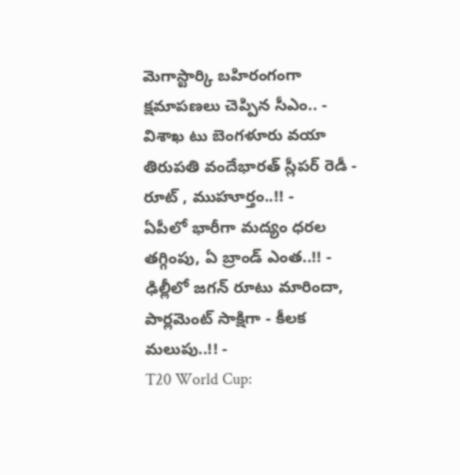మెగాస్టార్కి బహిరంగంగా క్షమాపణలు చెప్పిన సీఎం.. -
విశాఖ టు బెంగళూరు వయా తిరుపతి వందేభారత్ స్లీపర్ రెడీ - రూట్ , ముహూర్తం..!! -
ఏపీలో భారీగా మద్యం ధరల తగ్గింపు, ఏ బ్రాండ్ ఎంత..!! -
ఢిల్లీలో జగన్ రూటు మారిందా, పార్లమెంట్ సాక్షిగా - కీలక మలుపు..!! -
T20 World Cup: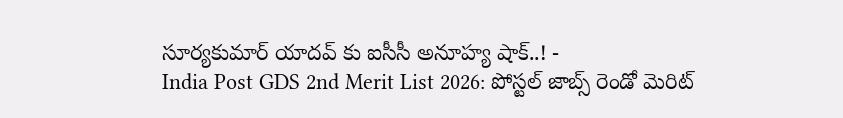సూర్యకుమార్ యాదవ్ కు ఐసీసీ అనూహ్య షాక్..! -
India Post GDS 2nd Merit List 2026: పోస్టల్ జాబ్స్ రెండో మెరిట్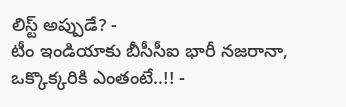లిస్ట్ అప్పుడే? -
టీం ఇండియాకు బీసీసీఐ భారీ నజరానా, ఒక్కొక్కరికి ఎంతంటే..!! -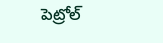పెట్రోల్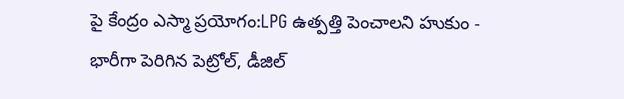పై కేంద్రం ఎస్మా ప్రయోగం:LPG ఉత్పత్తి పెంచాలని హుకుం -
భారీగా పెరిగిన పెట్రోల్, డీజిల్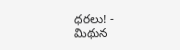ధరలు! -
మిథున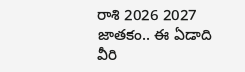రాశి 2026 2027 జాతకం.. ఈ ఏడాది వీరి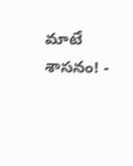మాటే శాసనం! -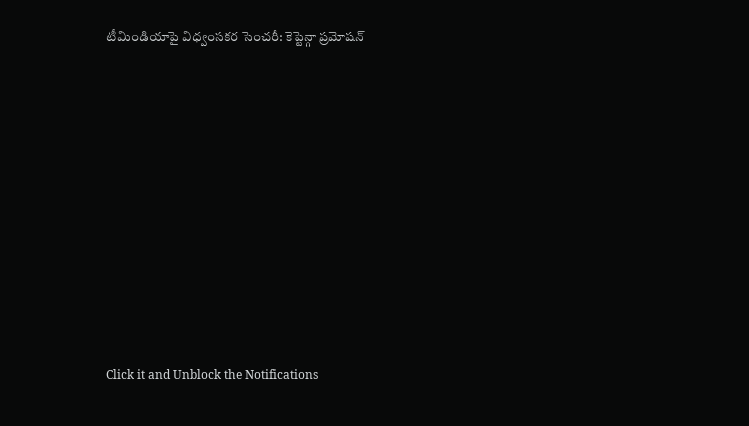టీమిండియాపై విధ్వంసకర సెంచరీ: కెప్టెన్గా ప్రమోషన్












Click it and Unblock the Notifications